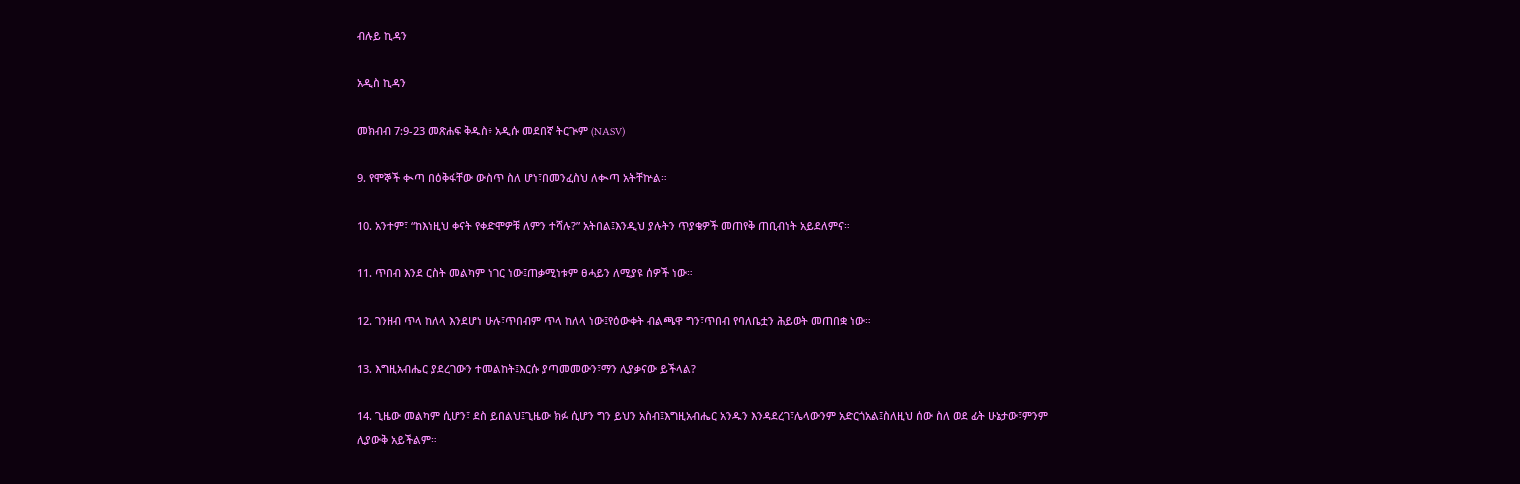ብሉይ ኪዳን

አዲስ ኪዳን

መክብብ 7:9-23 መጽሐፍ ቅዱስ፥ አዲሱ መደበኛ ትርጒም (NASV)

9. የሞኞች ቊጣ በዕቅፋቸው ውስጥ ስለ ሆነ፣በመንፈስህ ለቊጣ አትቸኵል።

10. አንተም፣ “ከእነዚህ ቀናት የቀድሞዎቹ ለምን ተሻሉ?” አትበል፤እንዲህ ያሉትን ጥያቄዎች መጠየቅ ጠቢብነት አይደለምና።

11. ጥበብ እንደ ርስት መልካም ነገር ነው፤ጠቃሚነቱም ፀሓይን ለሚያዩ ሰዎች ነው።

12. ገንዘብ ጥላ ከለላ እንደሆነ ሁሉ፣ጥበብም ጥላ ከለላ ነው፤የዕውቀት ብልጫዋ ግን፣ጥበብ የባለቤቷን ሕይወት መጠበቋ ነው።

13. እግዚአብሔር ያደረገውን ተመልከት፤እርሱ ያጣመመውን፣ማን ሊያቃናው ይችላል?

14. ጊዜው መልካም ሲሆን፣ ደስ ይበልህ፤ጊዜው ክፉ ሲሆን ግን ይህን አስብ፤እግዚአብሔር አንዱን እንዳደረገ፣ሌላውንም አድርጎአል፤ስለዚህ ሰው ስለ ወደ ፊት ሁኔታው፣ምንም ሊያውቅ አይችልም።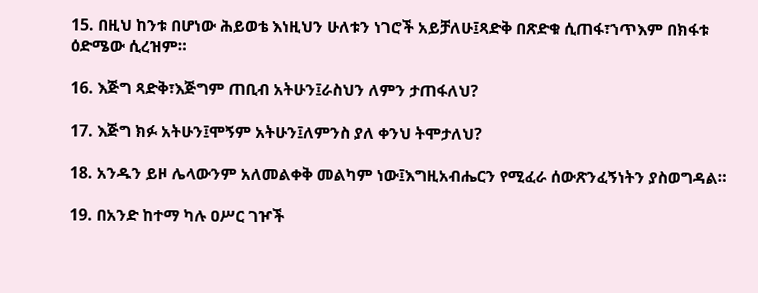15. በዚህ ከንቱ በሆነው ሕይወቴ እነዚህን ሁለቱን ነገሮች አይቻለሁ፤ጻድቅ በጽድቁ ሲጠፋ፣ኀጥእም በክፋቱ ዕድሜው ሲረዝም።

16. እጅግ ጻድቅ፣እጅግም ጠቢብ አትሁን፤ራስህን ለምን ታጠፋለህ?

17. እጅግ ክፉ አትሁን፤ሞኝም አትሁን፤ለምንስ ያለ ቀንህ ትሞታለህ?

18. አንዱን ይዞ ሌላውንም አለመልቀቅ መልካም ነው፤እግዚአብሔርን የሚፈራ ሰውጽንፈኝነትን ያስወግዳል።

19. በአንድ ከተማ ካሉ ዐሥር ገዦች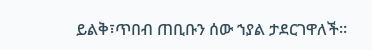ይልቅ፣ጥበብ ጠቢቡን ሰው ኀያል ታደርገዋለች።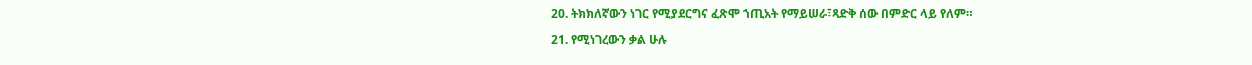20. ትክክለኛውን ነገር የሚያደርግና ፈጽሞ ኀጢአት የማይሠራ፣ጻድቅ ሰው በምድር ላይ የለም።

21. የሚነገረውን ቃል ሁሉ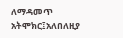ለማዳመጥ አትሞክር፤አለበለዚያ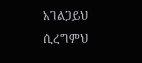አገልጋይህ ሲረግምህ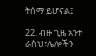ትሰማ ይሆናል፤

22. ብዙ ጊዜ አንተ ራስህ፣ሌሎችን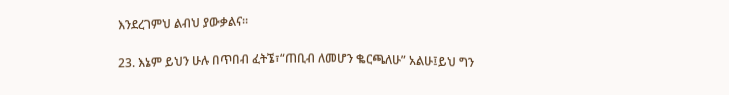እንደረገምህ ልብህ ያውቃልና።

23. እኔም ይህን ሁሉ በጥበብ ፈትኜ፣“ጠቢብ ለመሆን ቈርጫለሁ” አልሁ፤ይህ ግን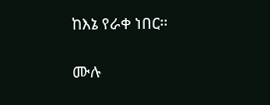ከእኔ የራቀ ነበር።

ሙሉ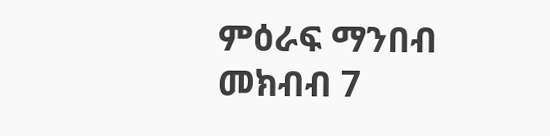ምዕራፍ ማንበብ መክብብ 7